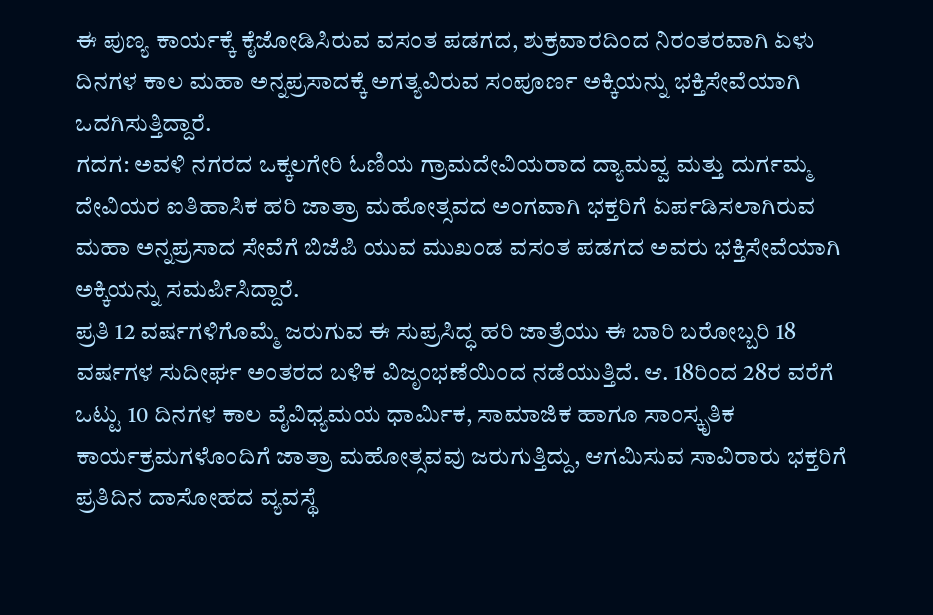ಈ ಪುಣ್ಯ ಕಾರ್ಯಕ್ಕೆ ಕೈಜೋಡಿಸಿರುವ ವಸಂತ ಪಡಗದ, ಶುಕ್ರವಾರದಿಂದ ನಿರಂತರವಾಗಿ ಏಳು ದಿನಗಳ ಕಾಲ ಮಹಾ ಅನ್ನಪ್ರಸಾದಕ್ಕೆ ಅಗತ್ಯವಿರುವ ಸಂಪೂರ್ಣ ಅಕ್ಕಿಯನ್ನು ಭಕ್ತಿಸೇವೆಯಾಗಿ ಒದಗಿಸುತ್ತಿದ್ದಾರೆ.
ಗದಗ: ಅವಳಿ ನಗರದ ಒಕ್ಕಲಗೇರಿ ಓಣಿಯ ಗ್ರಾಮದೇವಿಯರಾದ ದ್ಯಾಮವ್ವ ಮತ್ತು ದುರ್ಗಮ್ಮ ದೇವಿಯರ ಐತಿಹಾಸಿಕ ಹರಿ ಜಾತ್ರಾ ಮಹೋತ್ಸವದ ಅಂಗವಾಗಿ ಭಕ್ತರಿಗೆ ಏರ್ಪಡಿಸಲಾಗಿರುವ ಮಹಾ ಅನ್ನಪ್ರಸಾದ ಸೇವೆಗೆ ಬಿಜೆಪಿ ಯುವ ಮುಖಂಡ ವಸಂತ ಪಡಗದ ಅವರು ಭಕ್ತಿಸೇವೆಯಾಗಿ ಅಕ್ಕಿಯನ್ನು ಸಮರ್ಪಿಸಿದ್ದಾರೆ.
ಪ್ರತಿ 12 ವರ್ಷಗಳಿಗೊಮ್ಮೆ ಜರುಗುವ ಈ ಸುಪ್ರಸಿದ್ಧ ಹರಿ ಜಾತ್ರೆಯು ಈ ಬಾರಿ ಬರೋಬ್ಬರಿ 18 ವರ್ಷಗಳ ಸುದೀರ್ಘ ಅಂತರದ ಬಳಿಕ ವಿಜೃಂಭಣೆಯಿಂದ ನಡೆಯುತ್ತಿದೆ. ಆ. 18ರಿಂದ 28ರ ವರೆಗೆ ಒಟ್ಟು 10 ದಿನಗಳ ಕಾಲ ವೈವಿಧ್ಯಮಯ ಧಾರ್ಮಿಕ, ಸಾಮಾಜಿಕ ಹಾಗೂ ಸಾಂಸ್ಕೃತಿಕ ಕಾರ್ಯಕ್ರಮಗಳೊಂದಿಗೆ ಜಾತ್ರಾ ಮಹೋತ್ಸವವು ಜರುಗುತ್ತಿದ್ದು, ಆಗಮಿಸುವ ಸಾವಿರಾರು ಭಕ್ತರಿಗೆ ಪ್ರತಿದಿನ ದಾಸೋಹದ ವ್ಯವಸ್ಥೆ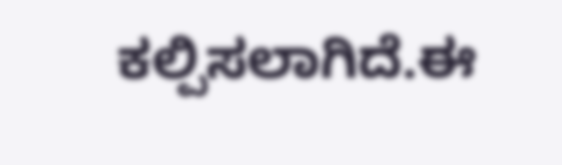ಕಲ್ಪಿಸಲಾಗಿದೆ.ಈ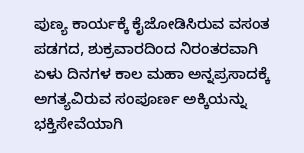ಪುಣ್ಯ ಕಾರ್ಯಕ್ಕೆ ಕೈಜೋಡಿಸಿರುವ ವಸಂತ ಪಡಗದ, ಶುಕ್ರವಾರದಿಂದ ನಿರಂತರವಾಗಿ ಏಳು ದಿನಗಳ ಕಾಲ ಮಹಾ ಅನ್ನಪ್ರಸಾದಕ್ಕೆ ಅಗತ್ಯವಿರುವ ಸಂಪೂರ್ಣ ಅಕ್ಕಿಯನ್ನು ಭಕ್ತಿಸೇವೆಯಾಗಿ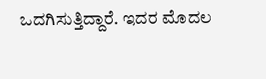ಒದಗಿಸುತ್ತಿದ್ದಾರೆ. ಇದರ ಮೊದಲ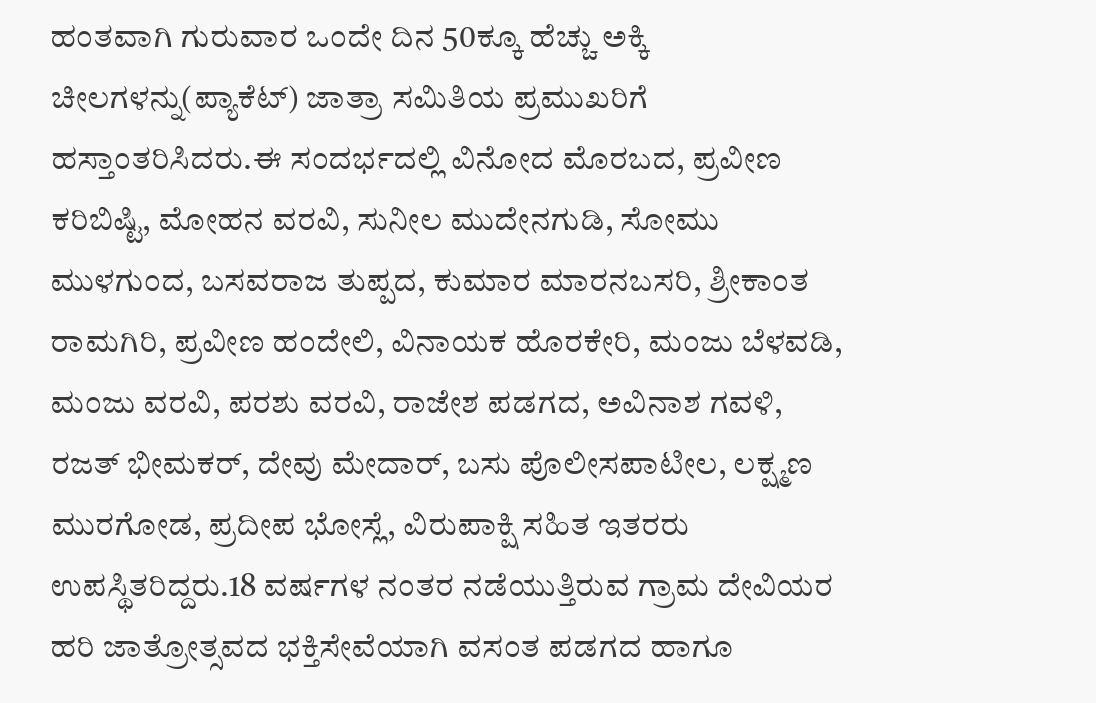ಹಂತವಾಗಿ ಗುರುವಾರ ಒಂದೇ ದಿನ 50ಕ್ಕೂ ಹೆಚ್ಚು ಅಕ್ಕಿ ಚೀಲಗಳನ್ನು(ಪ್ಯಾಕೆಟ್) ಜಾತ್ರಾ ಸಮಿತಿಯ ಪ್ರಮುಖರಿಗೆ ಹಸ್ತಾಂತರಿಸಿದರು.ಈ ಸಂದರ್ಭದಲ್ಲಿ ವಿನೋದ ಮೊರಬದ, ಪ್ರವೀಣ ಕರಿಬಿಷ್ಟಿ, ಮೋಹನ ವರವಿ, ಸುನೀಲ ಮುದೇನಗುಡಿ, ಸೋಮು ಮುಳಗುಂದ, ಬಸವರಾಜ ತುಪ್ಪದ, ಕುಮಾರ ಮಾರನಬಸರಿ, ಶ್ರೀಕಾಂತ ರಾಮಗಿರಿ, ಪ್ರವೀಣ ಹಂದೇಲಿ, ವಿನಾಯಕ ಹೊರಕೇರಿ, ಮಂಜು ಬೆಳವಡಿ, ಮಂಜು ವರವಿ, ಪರಶು ವರವಿ, ರಾಜೇಶ ಪಡಗದ, ಅವಿನಾಶ ಗವಳಿ, ರಜತ್ ಭೀಮಕರ್, ದೇವು ಮೇದಾರ್, ಬಸು ಪೊಲೀಸಪಾಟೀಲ, ಲಕ್ಷ್ಮಣ ಮುರಗೋಡ, ಪ್ರದೀಪ ಭೋಸ್ಲೆ, ವಿರುಪಾಕ್ಷಿ ಸಹಿತ ಇತರರು ಉಪಸ್ಥಿತರಿದ್ದರು.18 ವರ್ಷಗಳ ನಂತರ ನಡೆಯುತ್ತಿರುವ ಗ್ರಾಮ ದೇವಿಯರ ಹರಿ ಜಾತ್ರೋತ್ಸವದ ಭಕ್ತಿಸೇವೆಯಾಗಿ ವಸಂತ ಪಡಗದ ಹಾಗೂ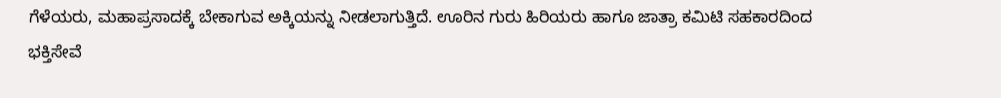ಗೆಳೆಯರು, ಮಹಾಪ್ರಸಾದಕ್ಕೆ ಬೇಕಾಗುವ ಅಕ್ಕಿಯನ್ನು ನೀಡಲಾಗುತ್ತಿದೆ. ಊರಿನ ಗುರು ಹಿರಿಯರು ಹಾಗೂ ಜಾತ್ರಾ ಕಮಿಟಿ ಸಹಕಾರದಿಂದ ಭಕ್ತಿಸೇವೆ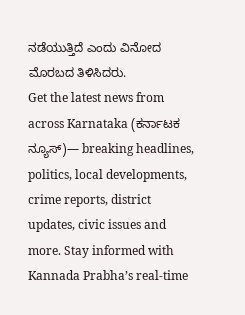ನಡೆಯುತ್ತಿದೆ ಎಂದು ವಿನೋದ ಮೊರಬದ ತಿಳಿಸಿದರು.
Get the latest news from across Karnataka (ಕರ್ನಾಟಕ ನ್ಯೂಸ್)— breaking headlines, politics, local developments, crime reports, district updates, civic issues and more. Stay informed with Kannada Prabha’s real‑time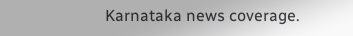Karnataka news coverage.